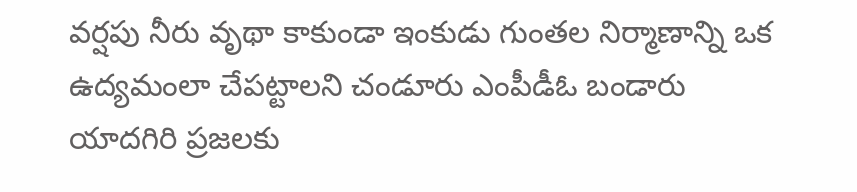వర్షపు నీరు వృథా కాకుండా ఇంకుడు గుంతల నిర్మాణాన్ని ఒక ఉద్యమంలా చేపట్టాలని చండూరు ఎంపీడీఓ బండారు యాదగిరి ప్రజలకు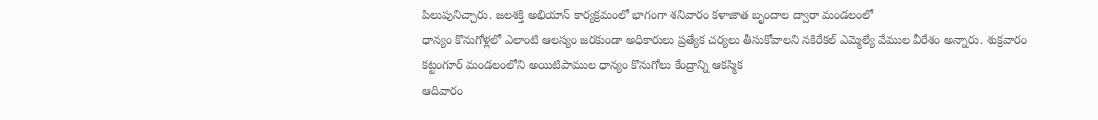పిలుపునిచ్చారు. జలశక్తి అభియాన్ కార్యక్రమంలో భాగంగా శనివారం కళాజాత బృందాల ద్వారా మండలంలో
ధాన్యం కొనుగోళ్లలో ఎలాంటి ఆలస్యం జరకుండా అధికారులు ప్రత్యేక చర్యలు తీసుకోవాలని నకిరేకల్ ఎమ్మెల్యే వేముల వీరేశం అన్నారు. శుక్రవారం కట్టంగూర్ మండలంలోని అయిటిపాముల ధాన్యం కొనుగోలు కేంద్రాన్ని ఆకస్మిక
ఆదివారం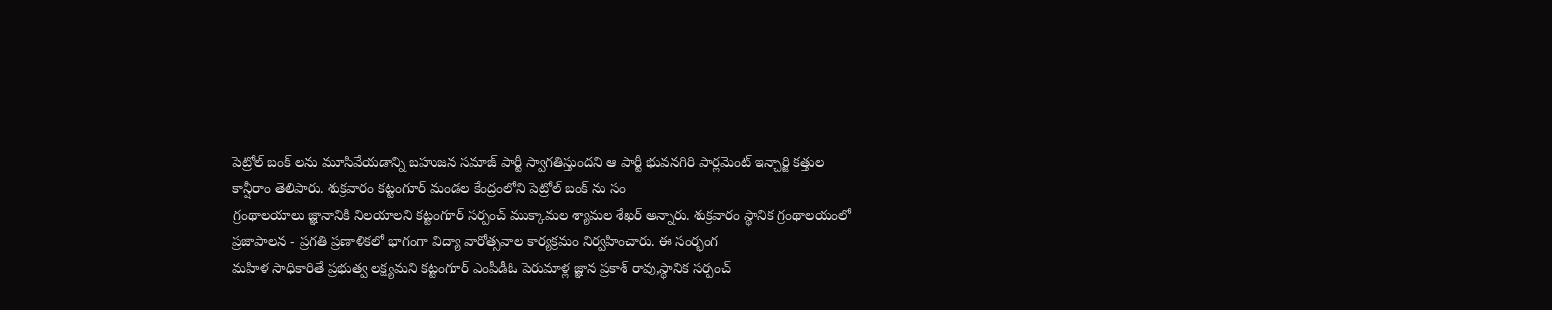పెట్రోల్ బంక్ లను మూసివేయడాన్ని బహుజన సమాజ్ పార్టీ స్వాగతిస్తుందని ఆ పార్టీ భువనగిరి పార్లమెంట్ ఇన్చార్జి కత్తుల కాన్షీరాం తెలిపారు. శుక్రవారం కట్టంగూర్ మండల కేంద్రంలోని పెట్రోల్ బంక్ ను సం
గ్రంథాలయాలు జ్ఞానానికి నిలయాలని కట్టంగూర్ సర్పంచ్ ముక్కామల శ్యామల శేఖర్ అన్నారు. శుక్రవారం స్థానిక గ్రంథాలయంలో ప్రజాపాలన - ప్రగతి ప్రణాళికలో భాగంగా విద్యా వారోత్సవాల కార్యక్రమం నిర్వహించారు. ఈ సంర్భంగ
మహిళ సాధికారితే ప్రభుత్వ లక్ష్యమని కట్టంగూర్ ఎంపీడీఓ పెరుమాళ్ల జ్ఞాన ప్రకాశ్ రావు,స్థానిక సర్పంచ్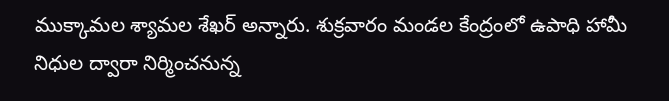ముక్కామల శ్యామల శేఖర్ అన్నారు. శుక్రవారం మండల కేంద్రంలో ఉపాధి హామీ నిధుల ద్వారా నిర్మించనున్న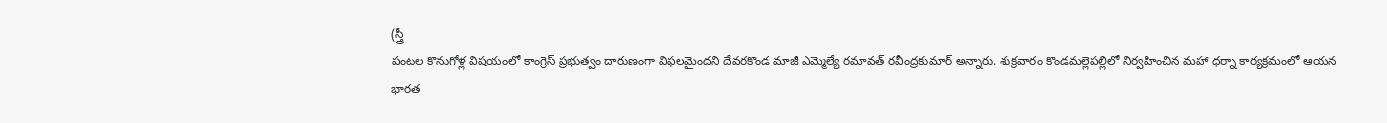(స్త్రీ
పంటల కొనుగోళ్ల విషయంలో కాంగ్రెస్ ప్రభుత్వం దారుణంగా విఫలమైందని దేవరకొండ మాజీ ఎమ్మెల్యే రమావత్ రవీంద్రకుమార్ అన్నారు. శుక్రవారం కొండమల్లెపల్లిలో నిర్వహించిన మహా ధర్నా కార్యక్రమంలో ఆయన
భారత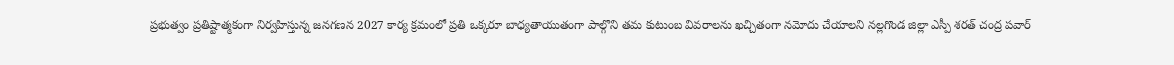ప్రభుత్వం ప్రతిష్టాత్మకంగా నిర్వహిస్తున్న జనగణన 2027 కార్య క్రమంలో ప్రతి ఒక్కరూ బాధ్యతాయుతంగా పాల్గొని తమ కుటుంబ వివరాలను ఖచ్చితంగా నమోదు చేయాలని నల్లగొండ జిల్లా ఎస్పీ శరత్ చంద్ర పవార్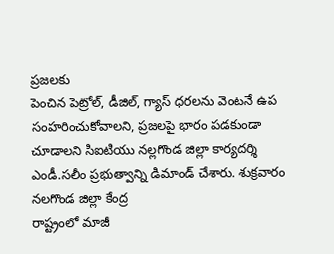ప్రజలకు
పెంచిన పెట్రోల్, డీజిల్, గ్యాస్ ధరలను వెంటనే ఉప సంహరించుకోవాలని, ప్రజలపై భారం పడకుండా చూడాలని సిఐటియు నల్లగొండ జిల్లా కార్యదర్శి ఎండీ.సలీం ప్రభుత్వాన్ని డిమాండ్ చేశారు. శుక్రవారం నలగొండ జిల్లా కేంద్ర
రాష్ట్రంలో మాజీ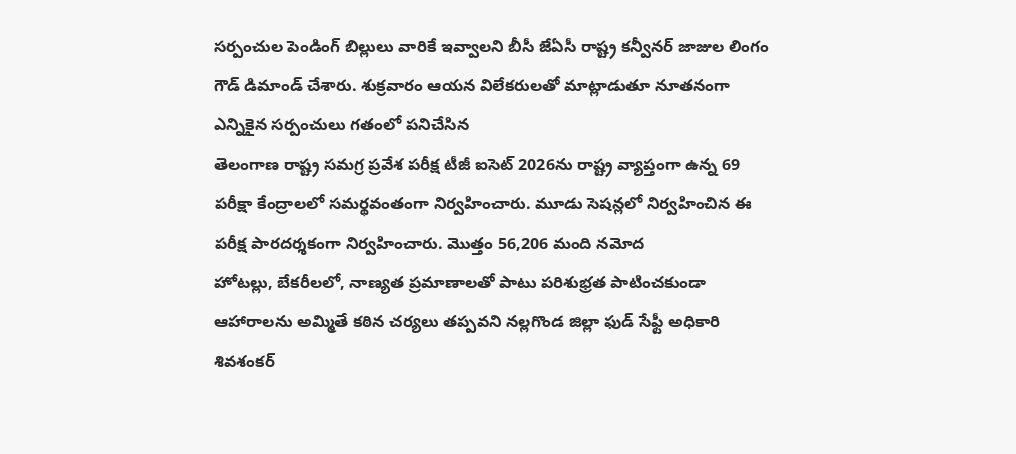సర్పంచుల పెండింగ్ బిల్లులు వారికే ఇవ్వాలని బీసీ జేఏసీ రాష్ట్ర కన్వీనర్ జాజుల లింగం గౌడ్ డిమాండ్ చేశారు. శుక్రవారం ఆయన విలేకరులతో మాట్లాడుతూ నూతనంగా ఎన్నికైన సర్పంచులు గతంలో పనిచేసిన
తెలంగాణ రాష్ట్ర సమగ్ర ప్రవేశ పరీక్ష టీజీ ఐసెట్ 2026ను రాష్ట్ర వ్యాప్తంగా ఉన్న 69 పరీక్షా కేంద్రాలలో సమర్థవంతంగా నిర్వహించారు. మూడు సెషన్లలో నిర్వహించిన ఈ పరీక్ష పారదర్శకంగా నిర్వహించారు. మొత్తం 56,206 మంది నమోద
హోటల్లు, బేకరీలలో, నాణ్యత ప్రమాణాలతో పాటు పరిశుభ్రత పాటించకుండా ఆహారాలను అమ్మితే కఠిన చర్యలు తప్పవని నల్లగొండ జిల్లా ఫుడ్ సేఫ్టీ అధికారి శివశంకర్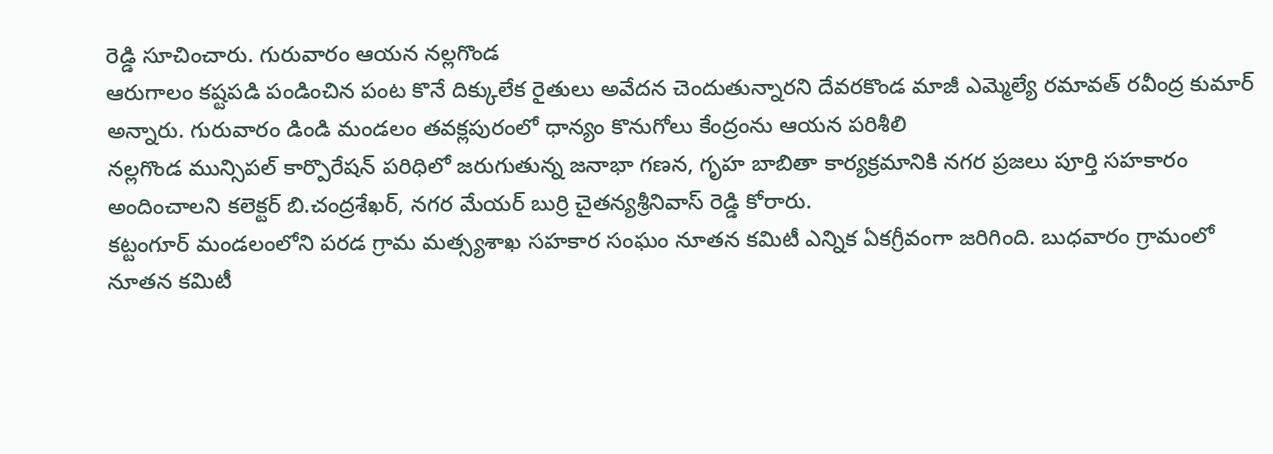రెడ్డి సూచించారు. గురువారం ఆయన నల్లగొండ
ఆరుగాలం కష్టపడి పండించిన పంట కొనే దిక్కులేక రైతులు అవేదన చెందుతున్నారని దేవరకొండ మాజీ ఎమ్మెల్యే రమావత్ రవీంద్ర కుమార్ అన్నారు. గురువారం డిండి మండలం తవక్లపురంలో ధాన్యం కొనుగోలు కేంద్రంను ఆయన పరిశీలి
నల్లగొండ మున్సిపల్ కార్పొరేషన్ పరిధిలో జరుగుతున్న జనాభా గణన, గృహ బాబితా కార్యక్రమానికి నగర ప్రజలు పూర్తి సహకారం అందించాలని కలెక్టర్ బి.చంద్రశేఖర్, నగర మేయర్ బుర్రి చైతన్యశ్రీనివాస్ రెడ్డి కోరారు.
కట్టంగూర్ మండలంలోని పరడ గ్రామ మత్స్యశాఖ సహకార సంఘం నూతన కమిటీ ఎన్నిక ఏకగ్రీవంగా జరిగింది. బుధవారం గ్రామంలో నూతన కమిటీ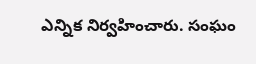ఎన్నిక నిర్వహించారు. సంఘం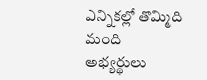ఎన్నికల్లో తొమ్మిది మంది అభ్యర్థులు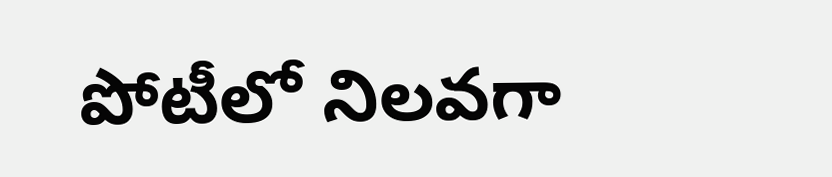పోటీలో నిలవగా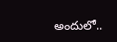అందులో..